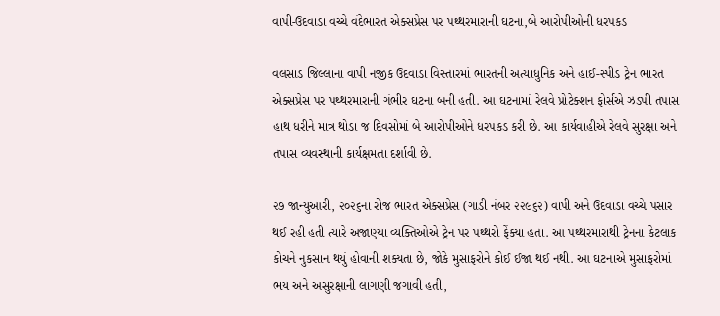વાપી-ઉદવાડા વચ્ચે વંદેભારત એક્સપ્રેસ પર પથ્થરમારાની ઘટના,બે આરોપીઓની ધરપકડ

વલસાડ જિલ્લાના વાપી નજીક ઉદવાડા વિસ્તારમાં ભારતની અત્યાધુનિક અને હાઈ-સ્પીડ ટ્રેન ભારત એક્સપ્રેસ પર પથ્થરમારાની ગંભીર ઘટના બની હતી. આ ઘટનામાં રેલવે પ્રોટેક્શન ફોર્સએ ઝડપી તપાસ હાથ ધરીને માત્ર થોડા જ દિવસોમાં બે આરોપીઓને ધરપકડ કરી છે. આ કાર્યવાહીએ રેલવે સુરક્ષા અને તપાસ વ્યવસ્થાની કાર્યક્ષમતા દર્શાવી છે.

૨૭ જાન્યુઆરી, ૨૦૨૬ના રોજ ભારત એક્સપ્રેસ (ગાડી નંબર ૨૨૯૬૨) વાપી અને ઉદવાડા વચ્ચે પસાર થઈ રહી હતી ત્યારે અજાણ્યા વ્યક્તિઓએ ટ્રેન પર પથ્થરો ફેંક્યા હતા. આ પથ્થરમારાથી ટ્રેનના કેટલાક કોચને નુકસાન થયું હોવાની શક્યતા છે, જોકે મુસાફરોને કોઈ ઈજા થઈ નથી. આ ઘટનાએ મુસાફરોમાં ભય અને અસુરક્ષાની લાગણી જગાવી હતી,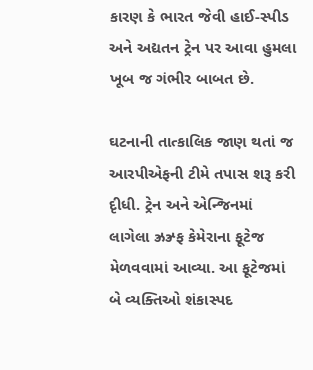કારણ કે ભારત જેવી હાઈ-સ્પીડ અને અદ્યતન ટ્રેન પર આવા હુમલા ખૂબ જ ગંભીર બાબત છે.

ઘટનાની તાત્કાલિક જાણ થતાં જ આરપીએફની ટીમે તપાસ શરૂ કરી દૃીધી. ટ્રેન અને એન્જિનમાં લાગેલા ઝ્રઝ્ર્ફ કેમેરાના ફૂટેજ મેળવવામાં આવ્યા. આ ફૂટેજમાં બે વ્યક્તિઓ શંકાસ્પદ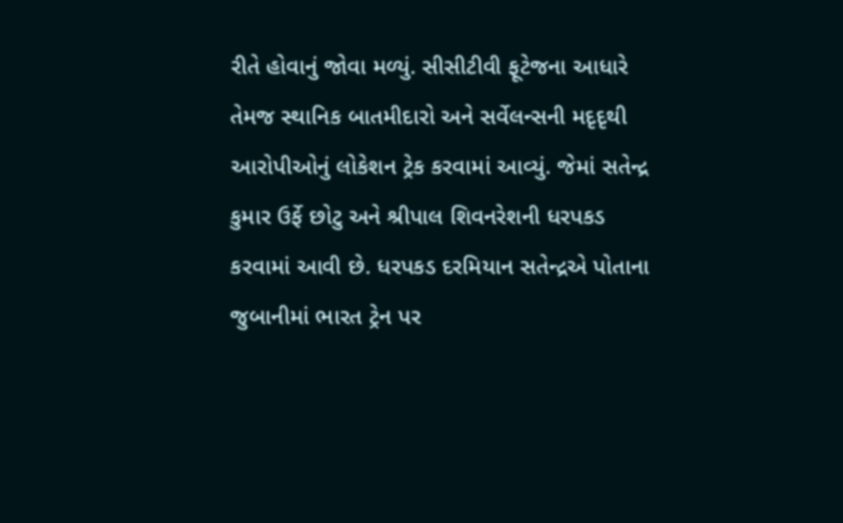રીતે હોવાનું જોવા મળ્યું. સીસીટીવી ફૂટેજના આધારે તેમજ સ્થાનિક બાતમીદારો અને સર્વેલન્સની મદૃદૃથી આરોપીઓનું લોકેશન ટ્રેક કરવામાં આવ્યું. જેમાં સતેન્દ્ર કુમાર ઉર્ફે છોટુ અને શ્રીપાલ શિવનરેશની ધરપકડ કરવામાં આવી છે. ધરપકડ દરમિયાન સતેન્દ્રએ પોતાના જુબાનીમાં ભારત ટ્રેન પર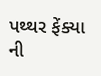પથ્થર ફેંક્યા ની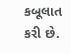કબૂલાત કરી છે.